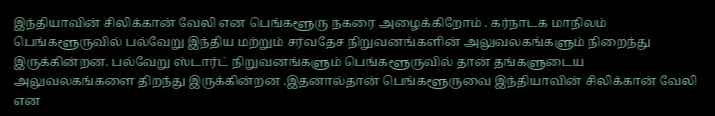இந்தியாவின் சிலிக்கான் வேலி என பெங்களூரு நகரை அழைக்கிறோம் . கர்நாடக மாநிலம் பெங்களூருவில் பல்வேறு இந்திய மற்றும் சர்வதேச நிறுவனங்களின் அலுவலகங்களும் நிறைந்து இருக்கின்றன. பல்வேறு ஸ்டார்ட் நிறுவனங்களும் பெங்களூருவில் தான் தங்களுடைய அலுவலகங்களை திறந்து இருக்கின்றன .இதனால்தான் பெங்களூருவை இந்தியாவின் சிலிக்கான் வேலி என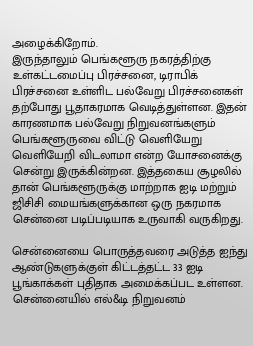அழைக்கிறோம்.
இருந்தாலும் பெங்களூரு நகரத்திற்கு உள்கட்டமைப்பு பிரச்சனை, டிராபிக் பிரச்சனை உள்ளிட பல்வேறு பிரச்சனைகள் தற்போது பூதாகரமாக வெடித்துள்ளன. இதன் காரணமாக பல்வேறு நிறுவனங்களும் பெங்களூருவை விட்டு வெளியேறு வெளியேறி விடலாமா என்ற யோசனைக்கு சென்று இருக்கின்றன. இத்தகைய சூழலில் தான் பெங்களூருக்கு மாற்றாக ஐடி மற்றும் ஜிசிசி மையங்களுக்கான ஒரு நகரமாக சென்னை படிப்படியாக உருவாகி வருகிறது.

சென்னையை பொருத்தவரை அடுத்த ஐந்து ஆண்டுகளுக்குள் கிட்டத்தட்ட 33 ஐடி பூங்காக்கள் புதிதாக அமைக்கப்பட உள்ளன. சென்னையில் எல்&டி நிறுவனம்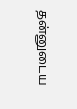தன்னுடைய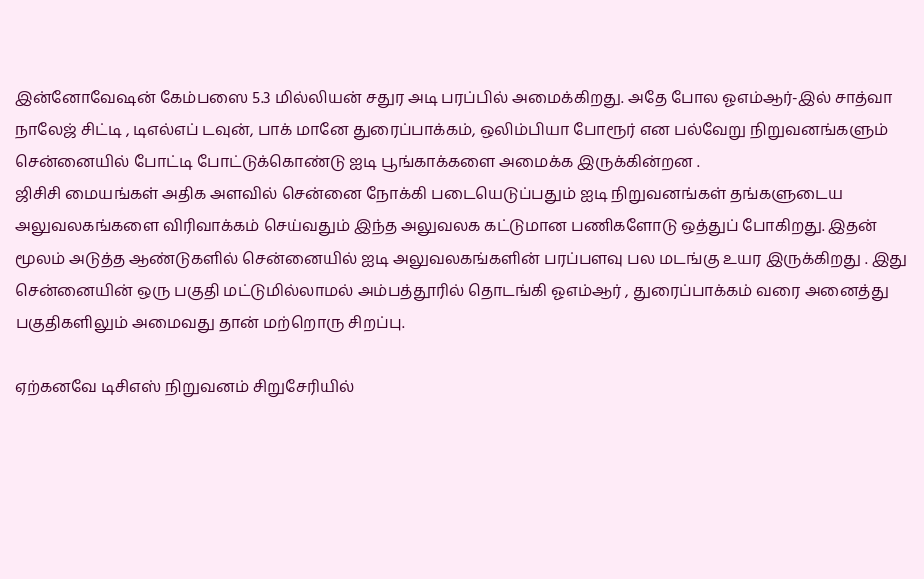இன்னோவேஷன் கேம்பஸை 5.3 மில்லியன் சதுர அடி பரப்பில் அமைக்கிறது. அதே போல ஓஎம்ஆர்-இல் சாத்வா நாலேஜ் சிட்டி , டிஎல்எப் டவுன், பாக் மானே துரைப்பாக்கம், ஒலிம்பியா போரூர் என பல்வேறு நிறுவனங்களும் சென்னையில் போட்டி போட்டுக்கொண்டு ஐடி பூங்காக்களை அமைக்க இருக்கின்றன .
ஜிசிசி மையங்கள் அதிக அளவில் சென்னை நோக்கி படையெடுப்பதும் ஐடி நிறுவனங்கள் தங்களுடைய அலுவலகங்களை விரிவாக்கம் செய்வதும் இந்த அலுவலக கட்டுமான பணிகளோடு ஒத்துப் போகிறது. இதன் மூலம் அடுத்த ஆண்டுகளில் சென்னையில் ஐடி அலுவலகங்களின் பரப்பளவு பல மடங்கு உயர இருக்கிறது . இது சென்னையின் ஒரு பகுதி மட்டுமில்லாமல் அம்பத்தூரில் தொடங்கி ஓஎம்ஆர் , துரைப்பாக்கம் வரை அனைத்து பகுதிகளிலும் அமைவது தான் மற்றொரு சிறப்பு.

ஏற்கனவே டிசிஎஸ் நிறுவனம் சிறுசேரியில்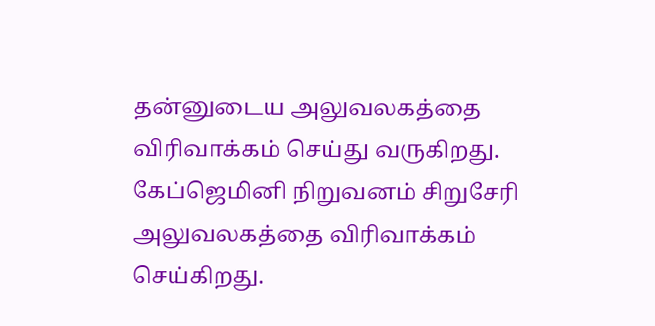தன்னுடைய அலுவலகத்தை விரிவாக்கம் செய்து வருகிறது. கேப்ஜெமினி நிறுவனம் சிறுசேரி அலுவலகத்தை விரிவாக்கம் செய்கிறது.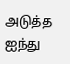அடுத்த ஐந்து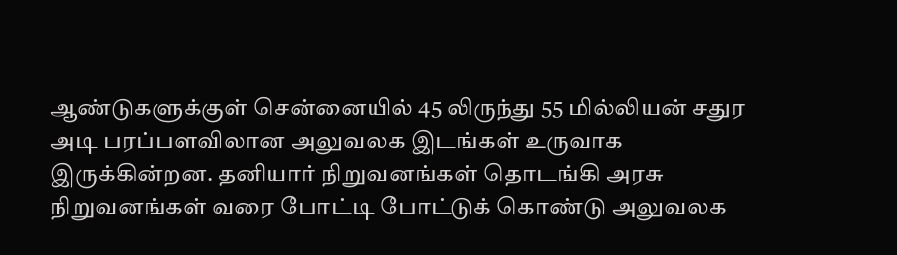ஆண்டுகளுக்குள் சென்னையில் 45 லிருந்து 55 மில்லியன் சதுர அடி பரப்பளவிலான அலுவலக இடங்கள் உருவாக இருக்கின்றன. தனியார் நிறுவனங்கள் தொடங்கி அரசு நிறுவனங்கள் வரை போட்டி போட்டுக் கொண்டு அலுவலக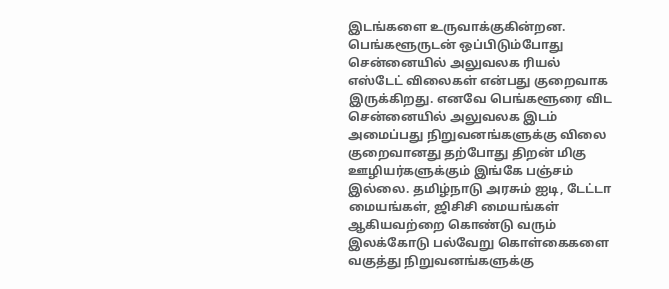இடங்களை உருவாக்குகின்றன.
பெங்களூருடன் ஒப்பிடும்போது சென்னையில் அலுவலக ரியல் எஸ்டேட் விலைகள் என்பது குறைவாக இருக்கிறது. எனவே பெங்களூரை விட சென்னையில் அலுவலக இடம் அமைப்பது நிறுவனங்களுக்கு விலை குறைவானது தற்போது திறன் மிகு ஊழியர்களுக்கும் இங்கே பஞ்சம் இல்லை. தமிழ்நாடு அரசும் ஐடி, டேட்டா மையங்கள், ஜிசிசி மையங்கள் ஆகியவற்றை கொண்டு வரும் இலக்கோடு பல்வேறு கொள்கைகளை வகுத்து நிறுவனங்களுக்கு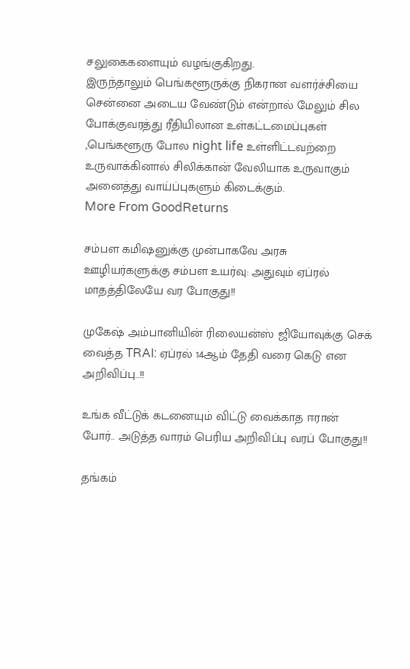சலுகைகளையும் வழங்குகிறது.
இருந்தாலும் பெங்களூருக்கு நிகரான வளர்ச்சியை சென்னை அடைய வேண்டும் என்றால் மேலும் சில போக்குவரத்து ரீதியிலான உள்கட்டமைப்புகள் ,பெங்களூரு போல night life உள்ளிட்டவற்றை உருவாக்கினால் சிலிக்கான் வேலியாக உருவாகும் அனைத்து வாய்ப்புகளும் கிடைக்கும்.
More From GoodReturns

சம்பள கமிஷனுக்கு முன்பாகவே அரசு ஊழியர்களுக்கு சம்பள உயர்வு: அதுவும் ஏப்ரல் மாதத்திலேயே வர போகுது!!

முகேஷ் அம்பானியின் ரிலையன்ஸ் ஜியோவுக்கு செக் வைத்த TRAI: ஏப்ரல் 14ஆம் தேதி வரை கெடு என அறிவிப்பு..!!

உங்க வீட்டுக் கடனையும் விட்டு வைக்காத ஈரான் போர்.. அடுத்த வாரம் பெரிய அறிவிப்பு வரப் போகுது!!

தங்கம்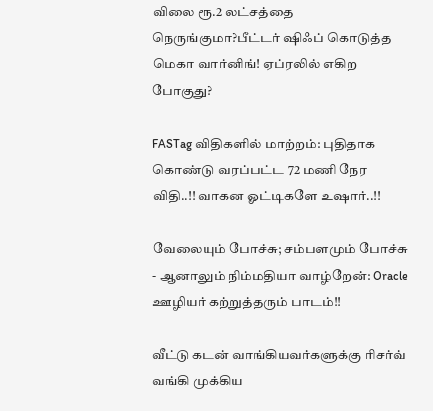விலை ரூ.2 லட்சத்தை நெருங்குமா?பீட்டர் ஷிஃப் கொடுத்த மெகா வார்னிங்! ஏப்ரலில் எகிற போகுது?

FASTag விதிகளில் மாற்றம்: புதிதாக கொண்டு வரப்பட்ட 72 மணி நேர விதி..!! வாகன ஓட்டிகளே உஷார்..!!

வேலையும் போச்சு; சம்பளமும் போச்சு - ஆனாலும் நிம்மதியா வாழ்றேன்: Oracle ஊழியர் கற்றுத்தரும் பாடம்!!

வீட்டு கடன் வாங்கியவர்களுக்கு ரிசர்வ் வங்கி முக்கிய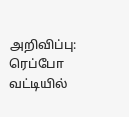அறிவிப்பு: ரெப்போ வட்டியில்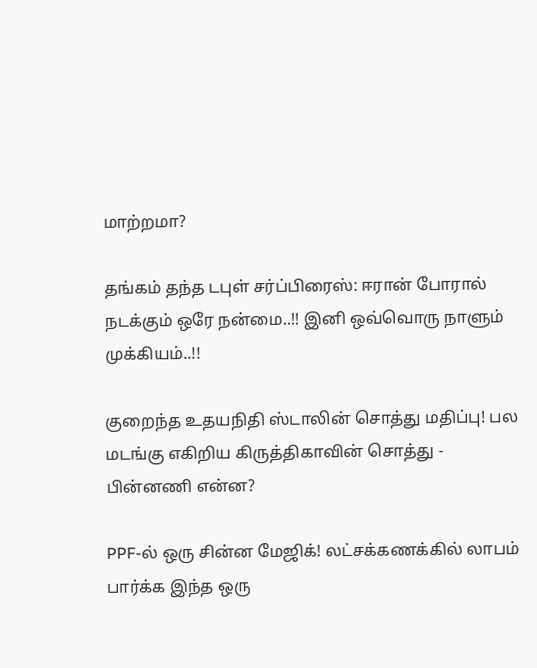மாற்றமா?

தங்கம் தந்த டபுள் சர்ப்பிரைஸ்: ஈரான் போரால் நடக்கும் ஒரே நன்மை..!! இனி ஒவ்வொரு நாளும் முக்கியம்..!!

குறைந்த உதயநிதி ஸ்டாலின் சொத்து மதிப்பு! பல மடங்கு எகிறிய கிருத்திகாவின் சொத்து - பின்னணி என்ன?

PPF-ல் ஒரு சின்ன மேஜிக்! லட்சக்கணக்கில் லாபம் பார்க்க இந்த ஒரு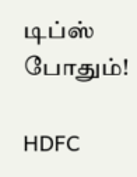டிப்ஸ் போதும்!

HDFC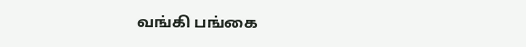வங்கி பங்கை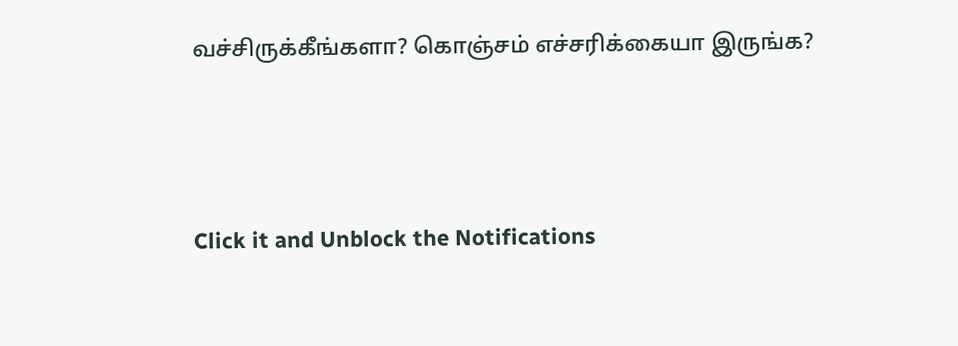வச்சிருக்கீங்களா? கொஞ்சம் எச்சரிக்கையா இருங்க?



Click it and Unblock the Notifications